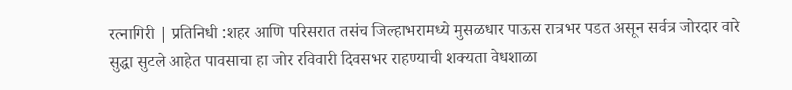रत्नागिरी | प्रतिनिधी :शहर आणि परिसरात तसंच जिल्हाभरामध्ये मुसळधार पाऊस रात्रभर पडत असून सर्वत्र जोरदार वारे सुद्धा सुटले आहेत पावसाचा हा जोर रविवारी दिवसभर राहण्याची शक्यता वेधशाळा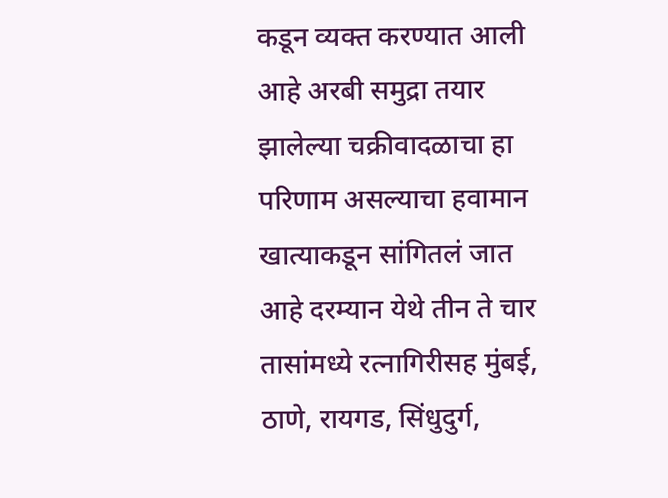कडून व्यक्त करण्यात आली आहे अरबी समुद्रा तयार झालेल्या चक्रीवादळाचा हा परिणाम असल्याचा हवामान खात्याकडून सांगितलं जात आहे दरम्यान येथे तीन ते चार तासांमध्ये रत्नागिरीसह मुंबई, ठाणे, रायगड, सिंधुदुर्ग,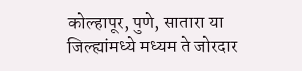कोल्हापूर, पुणे, सातारा या जिल्ह्यांमध्ये मध्यम ते जोरदार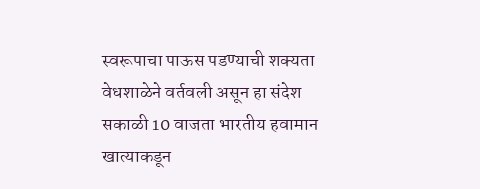स्वरूपाचा पाऊस पडण्याची शक्यता वेधशाळेने वर्तवली असून हा संदेश सकाळी 10 वाजता भारतीय हवामान खात्याकडून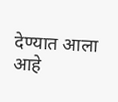देण्यात आला आहे